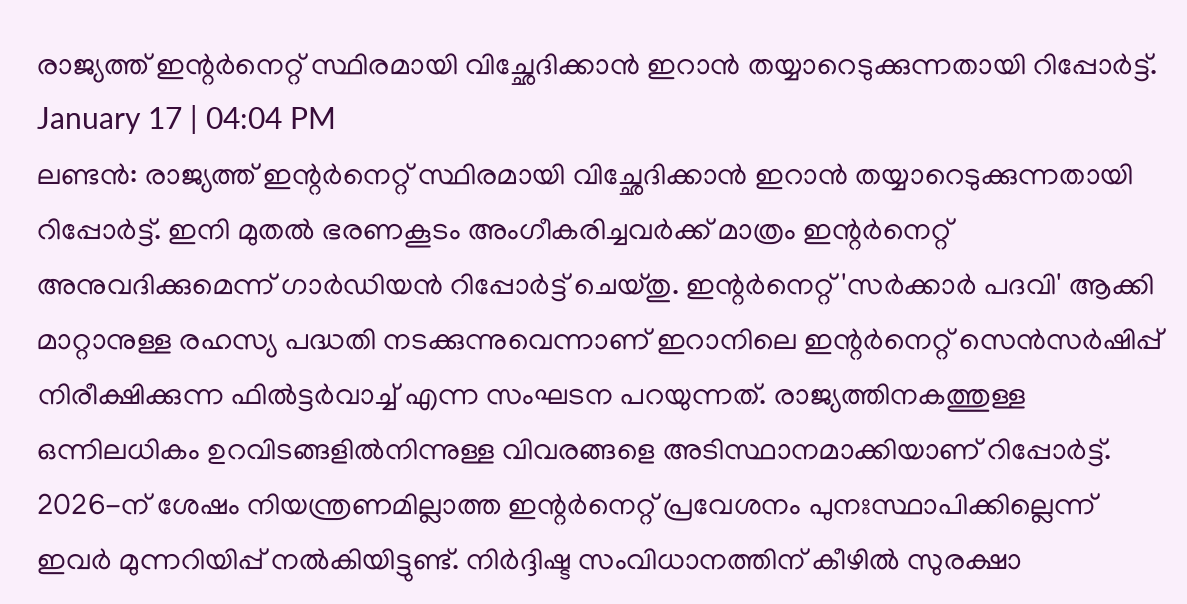രാജ്യത്ത് ഇന്റർനെറ്റ് സ്ഥിരമായി വിച്ഛേദിക്കാൻ ഇറാൻ തയ്യാറെടുക്കുന്നതായി റിപ്പോർട്ട്.
January 17 | 04:04 PM
ലണ്ടൻ: രാജ്യത്ത് ഇന്റർനെറ്റ് സ്ഥിരമായി വിച്ഛേദിക്കാൻ ഇറാൻ തയ്യാറെടുക്കുന്നതായി റിപ്പോർട്ട്. ഇനി മുതൽ ഭരണകൂടം അംഗീകരിച്ചവർക്ക് മാത്രം ഇന്റർനെറ്റ് അനുവദിക്കുമെന്ന് ഗാർഡിയൻ റിപ്പോർട്ട് ചെയ്തു. ഇന്റർനെറ്റ് 'സർക്കാർ പദവി' ആക്കി മാറ്റാനുള്ള രഹസ്യ പദ്ധതി നടക്കുന്നുവെന്നാണ് ഇറാനിലെ ഇന്റർനെറ്റ് സെൻസർഷിപ്പ് നിരീക്ഷിക്കുന്ന ഫിൽട്ടർവാച്ച് എന്ന സംഘടന പറയുന്നത്. രാജ്യത്തിനകത്തുള്ള ഒന്നിലധികം ഉറവിടങ്ങളിൽനിന്നുള്ള വിവരങ്ങളെ അടിസ്ഥാനമാക്കിയാണ് റിപ്പോർട്ട്. 2026-ന് ശേഷം നിയന്ത്രണമില്ലാത്ത ഇന്റർനെറ്റ് പ്രവേശനം പുനഃസ്ഥാപിക്കില്ലെന്ന് ഇവർ മുന്നറിയിപ്പ് നൽകിയിട്ടുണ്ട്. നിർദ്ദിഷ്ട സംവിധാനത്തിന് കീഴിൽ സുരക്ഷാ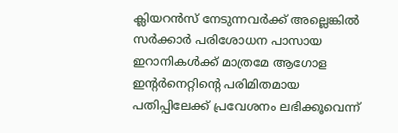ക്ലിയറൻസ് നേടുന്നവർക്ക് അല്ലെങ്കിൽ സർക്കാർ പരിശോധന പാസായ ഇറാനികൾക്ക് മാത്രമേ ആഗോള ഇന്റർനെറ്റിന്റെ പരിമിതമായ പതിപ്പിലേക്ക് പ്രവേശനം ലഭിക്കൂവെന്ന്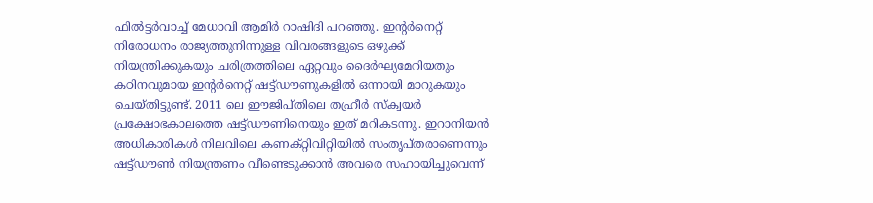ഫിൽട്ടർവാച്ച് മേധാവി ആമിർ റാഷിദി പറഞ്ഞു. ഇന്റർനെറ്റ് നിരോധനം രാജ്യത്തുനിന്നുള്ള വിവരങ്ങളുടെ ഒഴുക്ക് നിയന്ത്രിക്കുകയും ചരിത്രത്തിലെ ഏറ്റവും ദൈർഘ്യമേറിയതും കഠിനവുമായ ഇന്റർനെറ്റ് ഷട്ട്ഡൗണുകളിൽ ഒന്നായി മാറുകയും ചെയ്തിട്ടുണ്ട്. 2011 ലെ ഈജിപ്തിലെ തഹ്രീർ സ്ക്വയർ പ്രക്ഷോഭകാലത്തെ ഷട്ട്ഡൗണിനെയും ഇത് മറികടന്നു. ഇറാനിയൻ അധികാരികൾ നിലവിലെ കണക്റ്റിവിറ്റിയിൽ സംതൃപ്തരാണെന്നും ഷട്ട്ഡൗൺ നിയന്ത്രണം വീണ്ടെടുക്കാൻ അവരെ സഹായിച്ചുവെന്ന്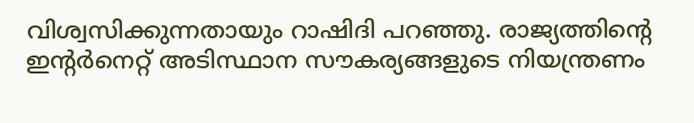വിശ്വസിക്കുന്നതായും റാഷിദി പറഞ്ഞു. രാജ്യത്തിന്റെ ഇന്റർനെറ്റ് അടിസ്ഥാന സൗകര്യങ്ങളുടെ നിയന്ത്രണം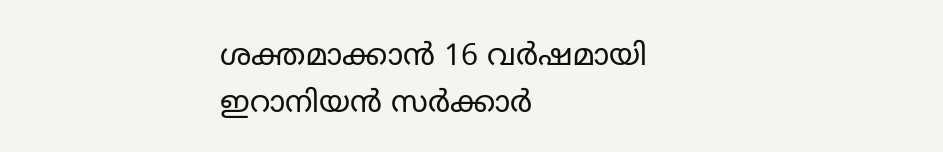ശക്തമാക്കാൻ 16 വർഷമായി ഇറാനിയൻ സർക്കാർ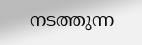നടത്തുന്ന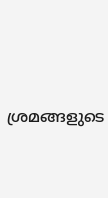ശ്രമങ്ങളുടെ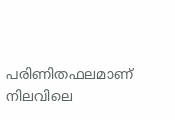പരിണിതഫലമാണ് നിലവിലെ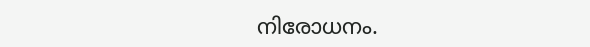നിരോധനം.